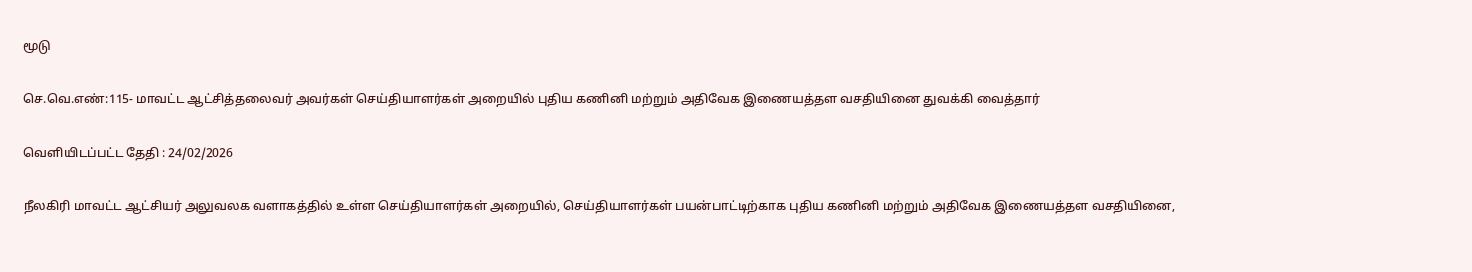மூடு

செ.வெ.எண்:115- மாவட்ட ஆட்சித்தலைவர் அவர்கள் செய்தியாளர்கள் அறையில் புதிய கணினி மற்றும் அதிவேக இணையத்தள வசதியினை துவக்கி வைத்தார்

வெளியிடப்பட்ட தேதி : 24/02/2026

நீலகிரி மாவட்ட ஆட்சியர் அலுவலக வளாகத்தில் உள்ள செய்தியாளர்கள் அறையில், செய்தியாளர்கள் பயன்பாட்டிற்காக புதிய கணினி மற்றும் அதிவேக இணையத்தள வசதியினை,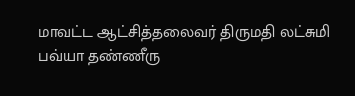மாவட்ட ஆட்சித்தலைவர் திருமதி லட்சுமி பவ்யா தண்ணீரு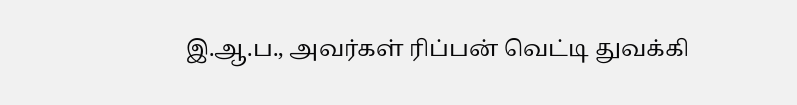இ.ஆ.ப., அவர்கள் ரிப்பன் வெட்டி துவக்கி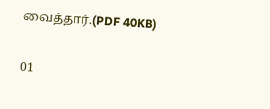வைத்தார்.(PDF 40KB)

01